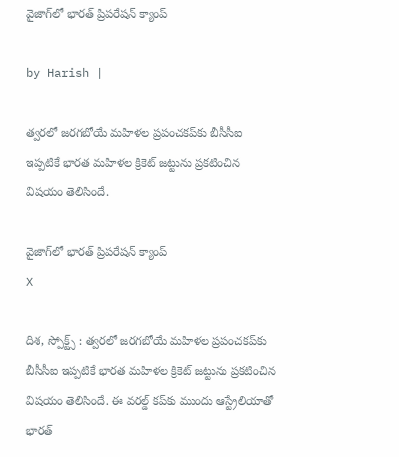వైజాగ్‌లో భారత్ ప్రిపరేషన్ క్యాంప్

by Harish |

త్వరలో జరగబోయే మహిళల ప్రపంచకప్‌కు బీసీసీఐ ఇప్పటికే భారత మహిళల క్రికెట్‌ జట్టును ప్రకటించిన విషయం తెలిసిందే.

వైజాగ్‌లో భారత్ ప్రిపరేషన్ క్యాంప్
X

దిశ, స్పోక్ట్స్ : త్వరలో జరగబోయే మహిళల ప్రపంచకప్‌కు బీసీసీఐ ఇప్పటికే భారత మహిళల క్రికెట్‌ జట్టును ప్రకటించిన విషయం తెలిసిందే. ఈ వరల్డ్ కప్‌కు ముందు ఆస్ట్రేలియాతో భారత్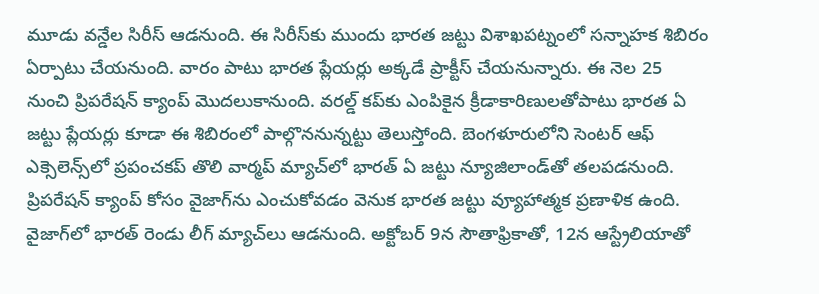మూడు వన్డేల సిరీస్ ఆడనుంది. ఈ సిరీస్‌కు ముందు భారత జట్టు విశాఖపట్నంలో సన్నాహక శిబిరం ఏర్పాటు చేయనుంది. వారం పాటు భారత ప్లేయర్లు అక్కడే ప్రాక్టీస్ చేయనున్నారు. ఈ నెల 25 నుంచి ప్రిపరేషన్ క్యాంప్ మొదలుకానుంది. వరల్డ్ కప్‌కు ఎంపికైన క్రీడాకారిణులతోపాటు భారత ఏ జట్టు ప్లేయర్లు కూడా ఈ శిబిరంలో పాల్గొననున్నట్టు తెలుస్తోంది. బెంగళూరులోని సెంటర్ ఆఫ్ ఎక్సెలెన్స్‌లో ప్రపంచకప్ తొలి వార్మప్ మ్యాచ్‌లో భారత్ ఏ జట్టు న్యూజిలాండ్‌తో తలపడనుంది. ప్రిపరేషన్ క్యాంప్ కోసం వైజాగ్‌ను ఎంచుకోవడం వెనుక భారత జట్టు వ్యూహాత్మక ప్రణాళిక ఉంది. వైజాగ్‌లో భారత్ రెండు లీగ్ మ్యాచ్‌లు ఆడనుంది. అక్టోబర్ 9న సౌతాఫ్రికాతో, 12న ఆస్ట్రేలియాతో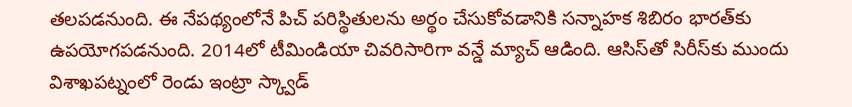తలపడనుంది. ఈ నేపథ్యంలోనే పిచ్ పరిస్థితులను అర్థం చేసుకోవడానికి సన్నాహక శిబిరం భారత్‌కు ఉపయోగపడనుంది. 2014లో టీమిండియా చివరిసారిగా వన్డే మ్యాచ్ ఆడింది. ఆసిస్‌తో సిరీస్‌కు ముందు విశాఖపట్నంలో రెండు ఇంట్రా స్క్వాడ్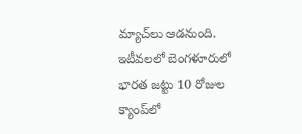మ్యాచ్‌లు ఆడనుంది. ఇటీవలలో బెంగళూరులో భారత జట్టు 10 రోజుల క్యాంప్‌లో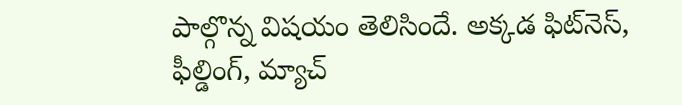పాల్గొన్న విషయం తెలిసిందే. అక్కడ ఫిట్‌నెస్, ఫీల్డింగ్, మ్యాచ్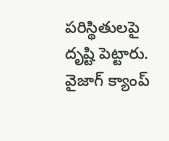పరిస్థితులపై దృష్టి పెట్టారు. వైజాగ్ క్యాంప్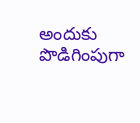అందుకు పొడిగింపుగా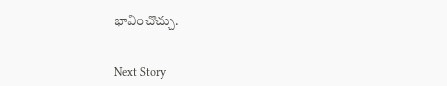భావించొచ్చు.


Next Story